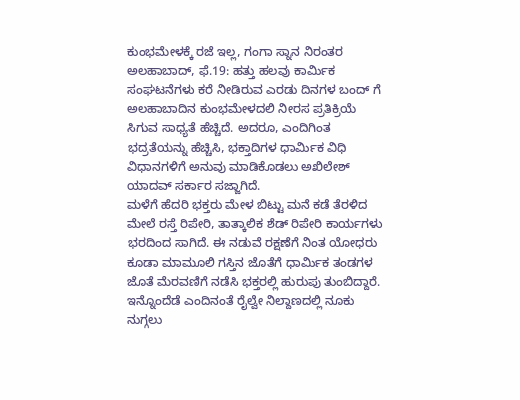ಕುಂಭಮೇಳಕ್ಕೆ ರಜೆ ಇಲ್ಲ, ಗಂಗಾ ಸ್ನಾನ ನಿರಂತರ
ಅಲಹಾಬಾದ್, ಫೆ.19: ಹತ್ತು ಹಲವು ಕಾರ್ಮಿಕ ಸಂಘಟನೆಗಳು ಕರೆ ನೀಡಿರುವ ಎರಡು ದಿನಗಳ ಬಂದ್ ಗೆ ಅಲಹಾಬಾದಿನ ಕುಂಭಮೇಳದಲಿ ನೀರಸ ಪ್ರತಿಕ್ರಿಯೆ ಸಿಗುವ ಸಾಧ್ಯತೆ ಹೆಚ್ಚಿದೆ. ಅದರೂ, ಎಂದಿಗಿಂತ ಭದ್ರತೆಯನ್ನು ಹೆಚ್ಚಿಸಿ, ಭಕ್ತಾದಿಗಳ ಧಾರ್ಮಿಕ ವಿಧಿ ವಿಧಾನಗಳಿಗೆ ಅನುವು ಮಾಡಿಕೊಡಲು ಅಖಿಲೇಶ್ ಯಾದವ್ ಸರ್ಕಾರ ಸಜ್ಜಾಗಿದೆ.
ಮಳೆಗೆ ಹೆದರಿ ಭಕ್ತರು ಮೇಳ ಬಿಟ್ಟು ಮನೆ ಕಡೆ ತೆರಳಿದ ಮೇಲೆ ರಸ್ತೆ ರಿಪೇರಿ, ತಾತ್ಕಾಲಿಕ ಶೆಡ್ ರಿಪೇರಿ ಕಾರ್ಯಗಳು ಭರದಿಂದ ಸಾಗಿದೆ. ಈ ನಡುವೆ ರಕ್ಷಣೆಗೆ ನಿಂತ ಯೋಧರು ಕೂಡಾ ಮಾಮೂಲಿ ಗಸ್ತಿನ ಜೊತೆಗೆ ಧಾರ್ಮಿಕ ತಂಡಗಳ ಜೊತೆ ಮೆರವಣಿಗೆ ನಡೆಸಿ ಭಕ್ತರಲ್ಲಿ ಹುರುಪು ತುಂಬಿದ್ದಾರೆ. ಇನ್ನೊಂದೆಡೆ ಎಂದಿನಂತೆ ರೈಲ್ವೇ ನಿಲ್ದಾಣದಲ್ಲಿ ನೂಕು ನುಗ್ಗಲು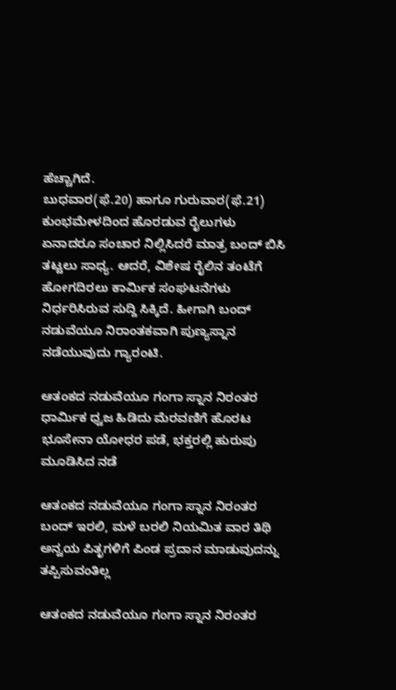ಹೆಚ್ಚಾಗಿದೆ.
ಬುಧವಾರ(ಫೆ.20) ಹಾಗೂ ಗುರುವಾರ(ಫೆ.21) ಕುಂಭಮೇಳದಿಂದ ಹೊರಡುವ ರೈಲುಗಳು ಏನಾದರೂ ಸಂಚಾರ ನಿಲ್ಲಿಸಿದರೆ ಮಾತ್ರ ಬಂದ್ ಬಿಸಿ ತಟ್ಟಲು ಸಾಧ್ಯ. ಆದರೆ, ವಿಶೇಷ ರೈಲಿನ ತಂಟೆಗೆ ಹೋಗದಿರಲು ಕಾರ್ಮಿಕ ಸಂಘಟನೆಗಳು ನಿರ್ಧರಿಸಿರುವ ಸುದ್ದಿ ಸಿಕ್ಕಿದೆ. ಹೀಗಾಗಿ ಬಂದ್ ನಡುವೆಯೂ ನಿರಾಂತಕವಾಗಿ ಪುಣ್ಯಸ್ನಾನ ನಡೆಯುವುದು ಗ್ಯಾರಂಟಿ.

ಆತಂಕದ ನಡುವೆಯೂ ಗಂಗಾ ಸ್ನಾನ ನಿರಂತರ
ಧಾರ್ಮಿಕ ಧ್ವಜ ಹಿಡಿದು ಮೆರವಣಿಗೆ ಹೊರಟ ಭೂಸೇನಾ ಯೋಧರ ಪಡೆ, ಭಕ್ತರಲ್ಲಿ ಹುರುಪು ಮೂಡಿಸಿದ ನಡೆ

ಆತಂಕದ ನಡುವೆಯೂ ಗಂಗಾ ಸ್ನಾನ ನಿರಂತರ
ಬಂದ್ ಇರಲಿ, ಮಳೆ ಬರಲಿ ನಿಯಮಿತ ವಾರ ತಿಥಿ ಅನ್ವಯ ಪಿತೃಗಳಿಗೆ ಪಿಂಡ ಪ್ರದಾನ ಮಾಡುವುದನ್ನು ತಪ್ಪಿಸುವಂತಿಲ್ಲ

ಆತಂಕದ ನಡುವೆಯೂ ಗಂಗಾ ಸ್ನಾನ ನಿರಂತರ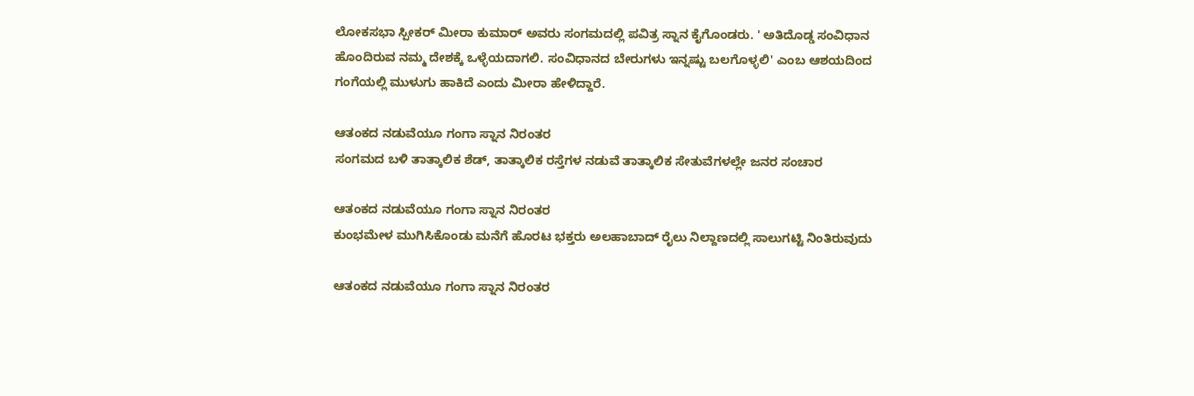ಲೋಕಸಭಾ ಸ್ಪೀಕರ್ ಮೀರಾ ಕುಮಾರ್ ಅವರು ಸಂಗಮದಲ್ಲಿ ಪವಿತ್ರ ಸ್ನಾನ ಕೈಗೊಂಡರು. ' ಅತಿದೊಡ್ಡ ಸಂವಿಧಾನ ಹೊಂದಿರುವ ನಮ್ಮ ದೇಶಕ್ಕೆ ಒಳ್ಳೆಯದಾಗಲಿ. ಸಂವಿಧಾನದ ಬೇರುಗಳು ಇನ್ನಷ್ಟು ಬಲಗೊಳ್ಳಲಿ' ಎಂಬ ಆಶಯದಿಂದ ಗಂಗೆಯಲ್ಲಿ ಮುಳುಗು ಹಾಕಿದೆ ಎಂದು ಮೀರಾ ಹೇಳಿದ್ದಾರೆ.

ಆತಂಕದ ನಡುವೆಯೂ ಗಂಗಾ ಸ್ನಾನ ನಿರಂತರ
ಸಂಗಮದ ಬಳಿ ತಾತ್ಕಾಲಿಕ ಶೆಡ್, ತಾತ್ಕಾಲಿಕ ರಸ್ತೆಗಳ ನಡುವೆ ತಾತ್ಕಾಲಿಕ ಸೇತುವೆಗಳಲ್ಲೇ ಜನರ ಸಂಚಾರ

ಆತಂಕದ ನಡುವೆಯೂ ಗಂಗಾ ಸ್ನಾನ ನಿರಂತರ
ಕುಂಭಮೇಳ ಮುಗಿಸಿಕೊಂಡು ಮನೆಗೆ ಹೊರಟ ಭಕ್ತರು ಅಲಹಾಬಾದ್ ರೈಲು ನಿಲ್ದಾಣದಲ್ಲಿ ಸಾಲುಗಟ್ಟಿ ನಿಂತಿರುವುದು

ಆತಂಕದ ನಡುವೆಯೂ ಗಂಗಾ ಸ್ನಾನ ನಿರಂತರ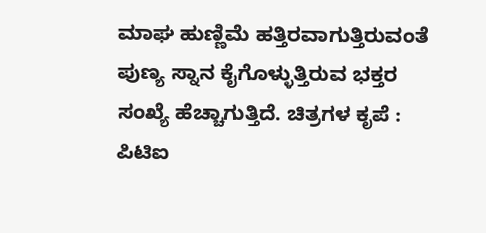ಮಾಘ ಹುಣ್ಣಿಮೆ ಹತ್ತಿರವಾಗುತ್ತಿರುವಂತೆ ಪುಣ್ಯ ಸ್ನಾನ ಕೈಗೊಳ್ಳುತ್ತಿರುವ ಭಕ್ತರ ಸಂಖ್ಯೆ ಹೆಚ್ಚಾಗುತ್ತಿದೆ. ಚಿತ್ರಗಳ ಕೃಪೆ : ಪಿಟಿಐ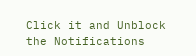Click it and Unblock the Notifications